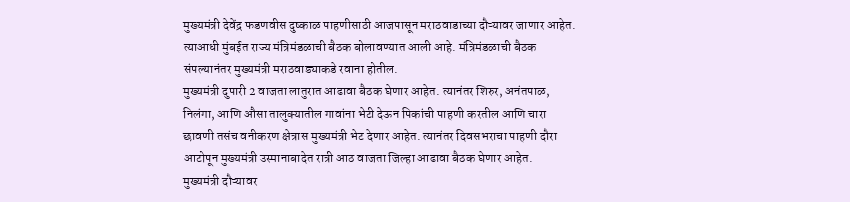मुख्यमंत्री देवेंद्र फडणवीस दुष्काळ पाहणीसाठी आजपासून मराठवाडाच्या दौऱ्यावर जाणार आहेत. त्याआधी मुंबईत राज्य मंत्रिमंडळाची बैठक बोलावण्यात आली आहे. मंत्रिमंडळाची बैठक संपल्यानंतर मुख्यमंत्री मराठवाड्याकडे रवाना होतील.
मुख्यमंत्री दुपारी 2 वाजता लातुरात आढावा बैठक घेणार आहेत. त्यानंतर शिरुर, अनंतपाळ, निलंगा, आणि औसा तालुक्यातील गावांना भेटी देऊन पिकांची पाहणी करतील आणि चारा छावणी तसंच वनीकरण क्षेत्रास मुख्यमंत्री भेट देणार आहेत. त्यानंतर दिवसभराचा पाहणी दौरा आटोपून मुख्यमंत्री उस्मानाबादेत रात्री आठ वाजता जिल्हा आढावा बैठक घेणार आहेत.
मुख्यमंत्री दौऱ्यावर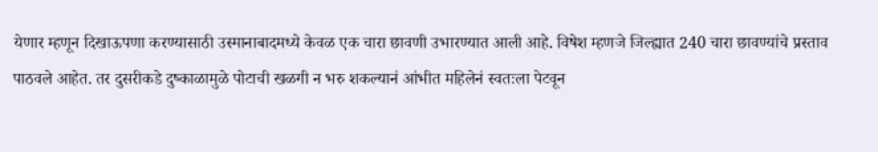येणार म्हणून दिखाऊपणा करण्यासाठी उस्मानाबादमध्ये केवळ एक चारा छावणी उभारण्यात आली आहे. विषेश म्हणजे जिल्ह्यात 240 चारा छावण्यांचे प्रस्ताव पाठवले आहेत. तर दुसरीकडे दुष्काळामुळे पोटाची खळगी न भरु शकल्यानं आंभीत महिलेनं स्वतःला पेटवून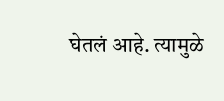घेतलं आहे. त्यामुळे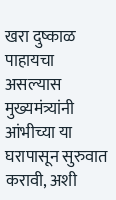खरा दुष्काळ पाहायचा असल्यास मुख्यमंत्र्यांनी आंभीच्या या घरापासून सुरुवात करावी, अशी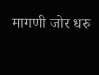मागणी जोर धरु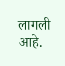लागली आहे.